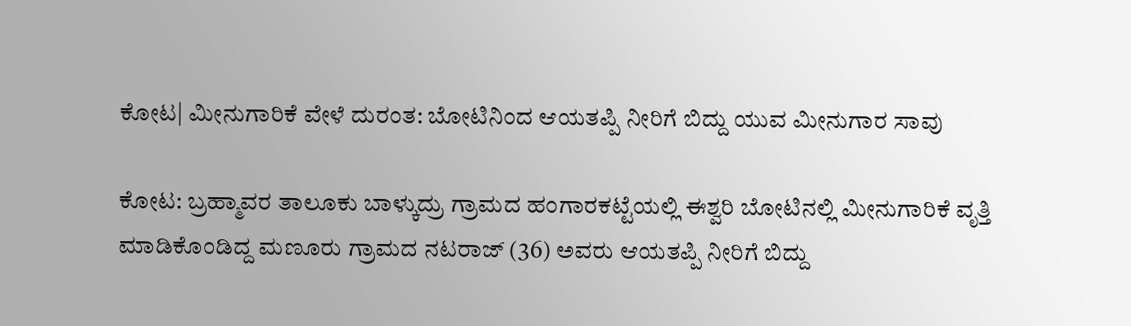ಕೋಟ| ಮೀನುಗಾರಿಕೆ ವೇಳೆ ದುರಂತ: ಬೋಟಿನಿಂದ ಆಯತಪ್ಪಿ ನೀರಿಗೆ ಬಿದ್ದು ಯುವ ಮೀನುಗಾರ ಸಾವು

ಕೋಟ: ಬ್ರಹ್ಮಾವರ ತಾಲೂಕು ಬಾಳ್ಕುದ್ರು ಗ್ರಾಮದ ಹಂಗಾರಕಟ್ಟೆಯಲ್ಲಿ ಈಶ್ವರಿ ಬೋಟಿನಲ್ಲಿ ಮೀನುಗಾರಿಕೆ ವೃತ್ತಿ ಮಾಡಿಕೊಂಡಿದ್ದ ಮಣೂರು ಗ್ರಾಮದ ನಟರಾಜ್ (36) ಅವರು ಆಯತಪ್ಪಿ ನೀರಿಗೆ ಬಿದ್ದು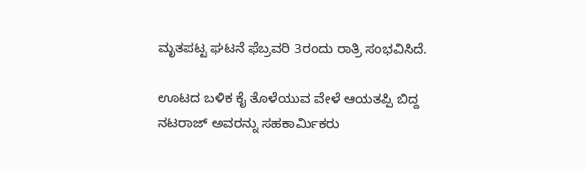ಮೃತಪಟ್ಟ ಘಟನೆ ಫೆಬ್ರವರಿ 3ರಂದು ರಾತ್ರಿ ಸಂಭವಿಸಿದೆ.

ಊಟದ ಬಳಿಕ ಕೈ ತೊಳೆಯುವ ವೇಳೆ ಆಯತಪ್ಪಿ ಬಿದ್ದ ನಟರಾಜ್ ಅವರನ್ನು ಸಹಕಾರ್ಮಿಕರು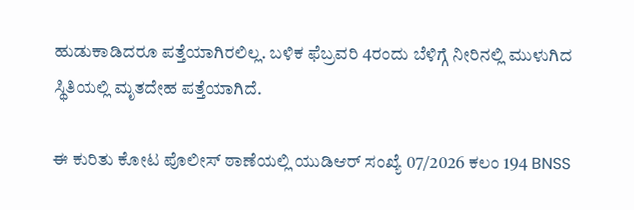ಹುಡುಕಾಡಿದರೂ ಪತ್ತೆಯಾಗಿರಲಿಲ್ಲ. ಬಳಿಕ ಫೆಬ್ರವರಿ 4ರಂದು ಬೆಳಿಗ್ಗೆ ನೀರಿನಲ್ಲಿ ಮುಳುಗಿದ ಸ್ಥಿತಿಯಲ್ಲಿ ಮೃತದೇಹ ಪತ್ತೆಯಾಗಿದೆ.

ಈ ಕುರಿತು ಕೋಟ ಪೊಲೀಸ್ ಠಾಣೆಯಲ್ಲಿ ಯುಡಿಆರ್ ಸಂಖ್ಯೆ 07/2026 ಕಲಂ 194 BNSS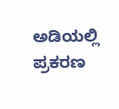ಅಡಿಯಲ್ಲಿ ಪ್ರಕರಣ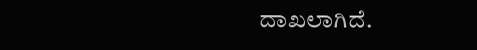ದಾಖಲಾಗಿದೆ.